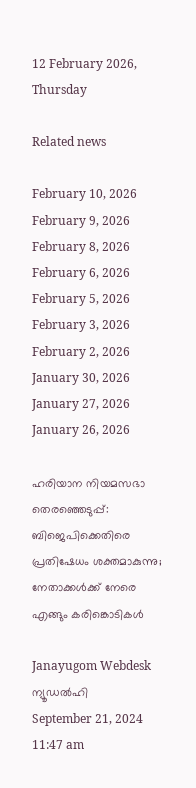12 February 2026, Thursday

Related news

February 10, 2026
February 9, 2026
February 8, 2026
February 6, 2026
February 5, 2026
February 3, 2026
February 2, 2026
January 30, 2026
January 27, 2026
January 26, 2026

ഹരിയാന നിയമസഭാ തെരഞ്ഞെടുപ്പ്: ബിജെപിക്കെതിരെ പ്രതിഷേധം ശക്തമാകുന്നു; നേതാക്കള്‍ക്ക് നേരെ എങ്ങും കരിങ്കൊടികള്‍

Janayugom Webdesk
ന്യൂഡല്‍ഹി
September 21, 2024 11:47 am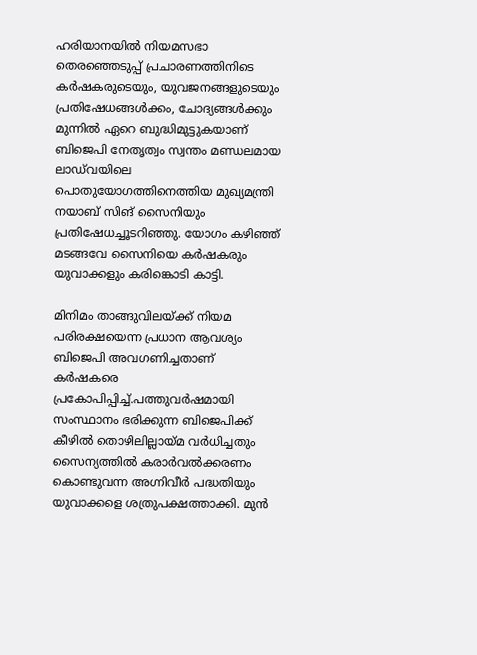ഹരിയാനയില്‍ നിയമസഭാ തെര‍ഞ്ഞെടുപ്പ് പ്രചാരണത്തിനിടെ കര്‍ഷകരുടെയും, യുവജനങ്ങളുടെയും പ്രതിഷേധങ്ങള്‍ക്കം, ചോദ്യങ്ങള്‍ക്കും മുന്നില്‍ ഏറെ ബുദ്ധിമുട്ടുകയാണ് ബിജെപി നേതൃത്വം സ്വന്തം മണ്ഡലമായ ലാഡ്‌വയിലെ പൊതുയോഗത്തിനെത്തിയ മുഖ്യമന്ത്രി നയാബ്‌ സിങ്‌ സൈനിയും പ്രതിഷേധച്ചൂടറിഞ്ഞു. യോഗം കഴിഞ്ഞ്‌ മടങ്ങവേ സൈനിയെ കർഷകരും യുവാക്കളും കരിങ്കൊടി കാട്ടി.

മിനിമം താങ്ങുവിലയ്‌ക്ക്‌ നിയമ പരിരക്ഷയെന്ന പ്രധാന ആവശ്യം ബിജെപി അവഗണിച്ചതാണ്‌ കർഷകരെ പ്രകോപിപ്പിച്ച്‌.പത്തുവർഷമായി സംസ്ഥാനം ഭരിക്കുന്ന ബിജെപിക്ക്‌ കീഴിൽ തൊഴിലില്ലായ്‌മ വർധിച്ചതും സൈന്യത്തിൽ കരാർവൽക്കരണം കൊണ്ടുവന്ന അഗ്നിവീർ പദ്ധതിയും യുവാക്കളെ ശത്രുപക്ഷത്താക്കി. മുൻ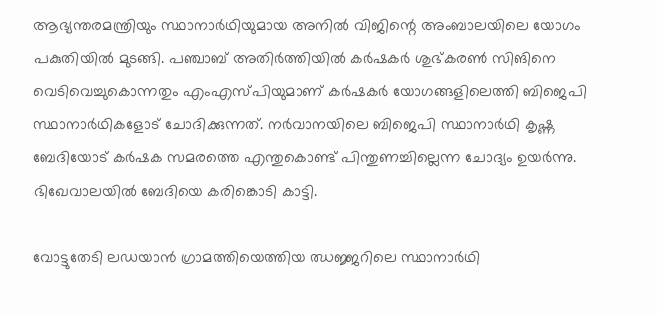ആഭ്യന്തരമന്ത്രിയും സ്ഥാനാർഥിയുമായ അനിൽ വിജിന്റെ അംബാലയിലെ യോഗം പകുതിയിൽ മുടങ്ങി. പഞ്ചാബ്‌ അതിർത്തിയിൽ കർഷകർ ശുഭ്‌കരൺ സിങിനെ വെടിവെച്ചുകൊന്നതും എംഎസ്‌പിയുമാണ്‌ കർഷകർ യോഗങ്ങളിലെത്തി ബിജെപി സ്ഥാനാർഥികളോട്‌ ചോദിക്കുന്നത്‌. നർവാനയിലെ ബിജെപി സ്ഥാനാർഥി കൃഷ്ണ ബേദിയോട്‌ കർഷക സമരത്തെ എന്തുകൊണ്ട്‌ പിന്തുണച്ചില്ലെന്ന ചോദ്യം ഉയർന്നു. ഭിഖേവാലയിൽ ബേദിയെ കരിങ്കൊടി കാട്ടി.

വോട്ടുതേടി ലഡയാൻ ഗ്രാമത്തിയെത്തിയ ഝജ്ജറിലെ സ്ഥാനാർഥി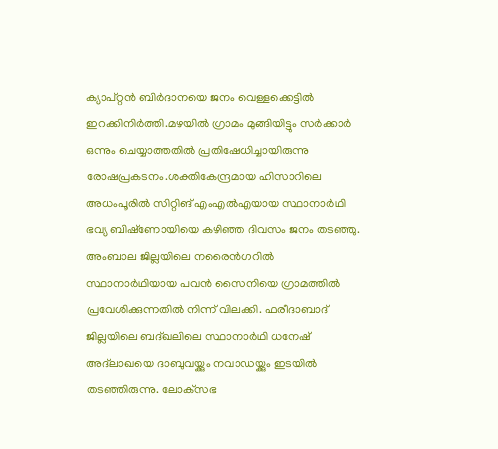ക്യാപ്റ്റൻ ബിർദാനയെ ജനം വെള്ളക്കെട്ടിൽ ഇറക്കിനിർത്തി.മഴയിൽ ഗ്രാമം മുങ്ങിയിട്ടും സർക്കാർ ഒന്നും ചെയ്യാത്തതിൽ പ്രതിഷേധിച്ചായിരുന്നു രോഷപ്രകടനം.ശക്തികേന്ദ്രമായ ഹിസാറിലെ അധംപൂരിൽ സിറ്റിങ്‌ എംഎൽഎയായ സ്ഥാനാർഥി ഭവ്യ ബിഷ്‌ണോയിയെ കഴിഞ്ഞ ദിവസം ജനം തടഞ്ഞു. അംബാല ജില്ലയിലെ നരൈൻഗറിൽ സ്ഥാനാർഥിയായ പവൻ സൈനിയെ ഗ്രാമത്തിൽ പ്രവേശിക്കുന്നതിൽ നിന്ന്‌ വിലക്കി. ഫരീദാബാദ്‌ ജില്ലയിലെ ബദ്ഖലിലെ സ്ഥാനാർഥി ധനേഷ് അദ്‌ലാഖയെ ദാബുവയ്ക്കും നവാഡയ്ക്കും ഇടയിൽ തടഞ്ഞിരുന്നു. ലോക്‌സഭ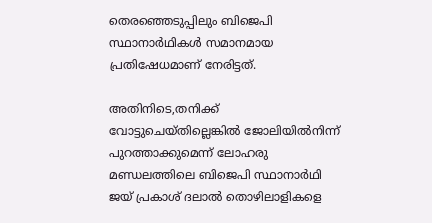തെരഞ്ഞെടുപ്പിലും ബിജെപി സ്ഥാനാർഥികൾ സമാനമായ പ്രതിഷേധമാണ്‌ നേരിട്ടത്‌.

അതിനിടെ,തനിക്ക്‌ വോട്ടുചെയ്‌തില്ലെങ്കിൽ ജോലിയിൽനിന്ന്‌ പുറത്താക്കുമെന്ന്‌ ലോഹരു മണ്ഡലത്തിലെ ബിജെപി സ്ഥാനാർഥി ജയ്‌ പ്രകാശ്‌ ദലാൽ തൊഴിലാളികളെ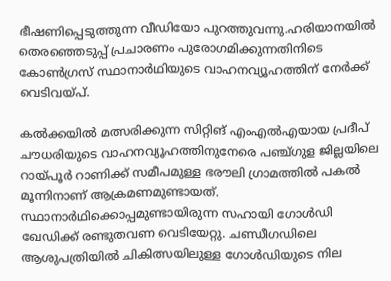ഭീഷണിപ്പെടുത്തുന്ന വീഡിയോ പുറത്തുവന്നു.ഹരിയാനയിൽ തെരഞ്ഞെടുപ്പ്‌ പ്രചാരണം പുരോഗമിക്കുന്നതിനിടെ കോൺഗ്രസ്‌ സ്ഥാനാർഥിയുടെ വാഹനവ്യൂഹത്തിന് നേർക്ക്‌ വെടിവയ്‌പ്‌.

കൽക്കയിൽ മത്സരിക്കുന്ന സിറ്റിങ്‌ എംഎൽഎയായ പ്രദീപ്‌ ചൗധരിയുടെ വാഹനവ്യൂഹത്തിനുനേരെ പഞ്ച്‌ഗുള ജില്ലയിലെ റായ്‌പൂർ റാണിക്ക് സമീപമുള്ള ഭരൗലി ഗ്രാമത്തിൽ പകൽ മൂന്നിനാണ്‌ ആക്രമണമുണ്ടായത്‌. സ്ഥാനാർഥിക്കൊപ്പമുണ്ടായിരുന്ന സഹായി ഗോൾഡി ഖേഡിക്ക്‌ രണ്ടുതവണ വെടിയേറ്റു. ചണ്ഡീഗഡിലെ ആശുപത്രിയിൽ ചികിത്സയിലുള്ള ഗോൾഡിയുടെ നില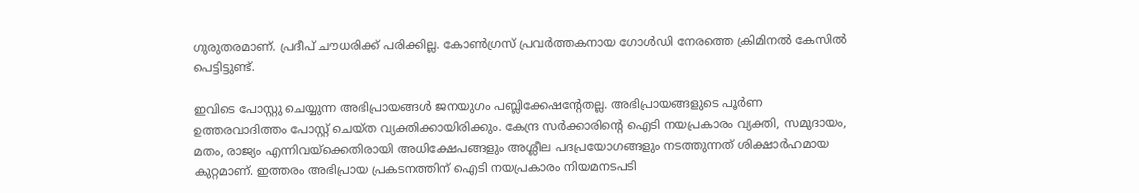ഗുരുതരമാണ്‌. പ്രദീപ്‌ ചൗധരിക്ക്‌ പരിക്കില്ല. കോൺഗ്രസ്‌ പ്രവർത്തകനായ ഗോൾഡി നേരത്തെ ക്രിമിനൽ കേസിൽ പെട്ടിട്ടുണ്ട്‌.

ഇവിടെ പോസ്റ്റു ചെയ്യുന്ന അഭിപ്രായങ്ങള്‍ ജനയുഗം പബ്ലിക്കേഷന്റേതല്ല. അഭിപ്രായങ്ങളുടെ പൂര്‍ണ ഉത്തരവാദിത്തം പോസ്റ്റ് ചെയ്ത വ്യക്തിക്കായിരിക്കും. കേന്ദ്ര സര്‍ക്കാരിന്റെ ഐടി നയപ്രകാരം വ്യക്തി, സമുദായം, മതം, രാജ്യം എന്നിവയ്‌ക്കെതിരായി അധിക്ഷേപങ്ങളും അശ്ലീല പദപ്രയോഗങ്ങളും നടത്തുന്നത് ശിക്ഷാര്‍ഹമായ കുറ്റമാണ്. ഇത്തരം അഭിപ്രായ പ്രകടനത്തിന് ഐടി നയപ്രകാരം നിയമനടപടി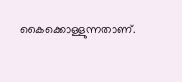കൈക്കൊള്ളുന്നതാണ്.